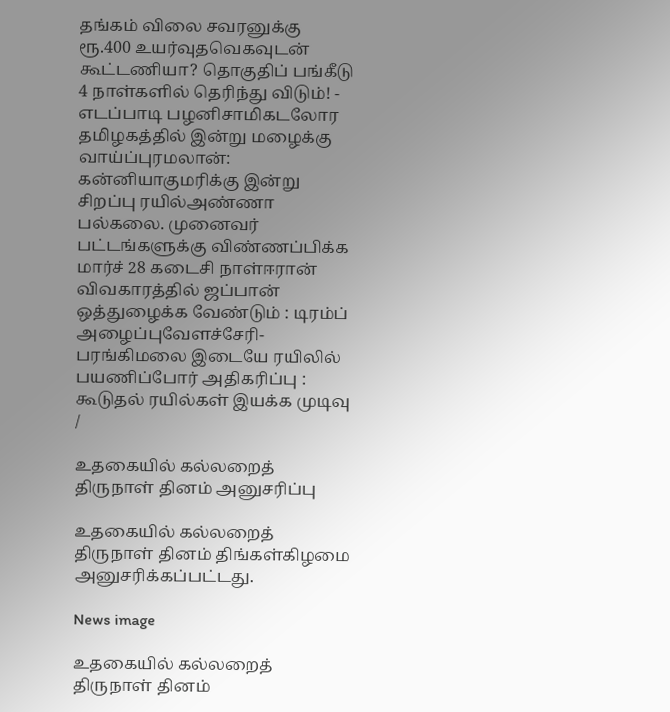தங்கம் விலை சவரனுக்கு ரூ.400 உயர்வுதவெகவுடன் கூட்டணியா? தொகுதிப் பங்கீடு 4 நாள்களில் தெரிந்து விடும்! - எடப்பாடி பழனிசாமிகடலோர தமிழகத்தில் இன்று மழைக்கு வாய்ப்புரமலான்: கன்னியாகுமரிக்கு இன்று சிறப்பு ரயில்அண்ணா பல்கலை. முனைவர் பட்டங்களுக்கு விண்ணப்பிக்க மார்ச் 28 கடைசி நாள்ஈரான் விவகாரத்தில் ஜப்பான் ஒத்துழைக்க வேண்டும் : டிரம்ப் அழைப்புவேளச்சேரி-பரங்கிமலை இடையே ரயிலில் பயணிப்போர் அதிகரிப்பு : கூடுதல் ரயில்கள் இயக்க முடிவு
/

உதகையில் கல்லறைத் திருநாள் தினம் அனுசரிப்பு

உதகையில் கல்லறைத் திருநாள் தினம் திங்கள்கிழமை அனுசரிக்கப்பட்டது.

News image

உதகையில் கல்லறைத் திருநாள் தினம்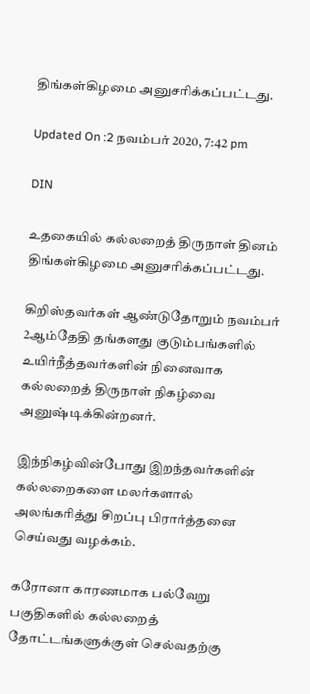திங்கள்கிழமை அனுசரிக்கப்பட்டது.

Updated On :2 நவம்பர் 2020, 7:42 pm

DIN

உதகையில் கல்லறைத் திருநாள் தினம் திங்கள்கிழமை அனுசரிக்கப்பட்டது.

கிறிஸ்தவர்கள் ஆண்டுதோறும் நவம்பர் 2ஆம்தேதி தங்களது குடும்பங்களில் உயிர்நீத்தவர்களின் நினைவாக கல்லறைத் திருநாள் நிகழ்வை அனுஷ்டிக்கின்றனர்.

இந்நிகழ்வின்போது இறந்தவர்களின் கல்லறைகளை மலர்களால் அலங்கரித்து சிறப்பு பிரார்த்தனை செய்வது வழக்கம்.

கரோனா காரணமாக பல்வேறு பகுதிகளில் கல்லறைத் தோட்டங்களுக்குள் செல்வதற்கு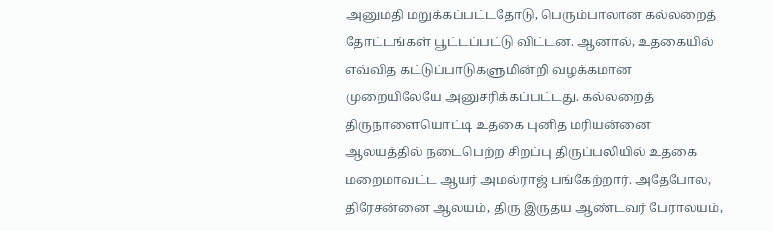அனுமதி மறுக்கப்பட்டதோடு, பெரும்பாலான கல்லறைத் தோட்டங்கள் பூட்டப்பட்டு விட்டன. ஆனால், உதகையில் எவ்வித கட்டுப்பாடுகளுமின்றி வழக்கமான முறையிலேயே அனுசரிக்கப்பட்டது. கல்லறைத் திருநாளையொட்டி உதகை புனித மரியன்னை ஆலயத்தில் நடைபெற்ற சிறப்பு திருப்பலியில் உதகை மறைமாவட்ட ஆயர் அமல்ராஜ் பங்கேற்றார். அதேபோல, திரேசன்னை ஆலயம், திரு இருதய ஆண்டவர் பேராலயம்,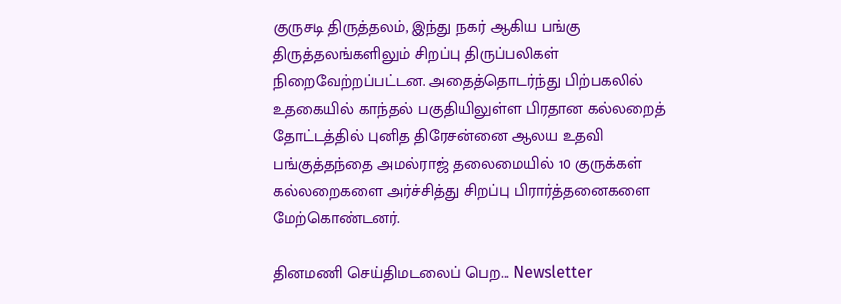குருசடி திருத்தலம், இந்து நகர் ஆகிய பங்கு திருத்தலங்களிலும் சிறப்பு திருப்பலிகள் நிறைவேற்றப்பட்டன. அதைத்தொடர்ந்து பிற்பகலில் உதகையில் காந்தல் பகுதியிலுள்ள பிரதான கல்லறைத் தோட்டத்தில் புனித திரேசன்னை ஆலய உதவி பங்குத்தந்தை அமல்ராஜ் தலைமையில் 10 குருக்கள் கல்லறைகளை அர்ச்சித்து சிறப்பு பிரார்த்தனைகளை மேற்கொண்டனர்.

தினமணி செய்திமடலைப் பெற... Newsletter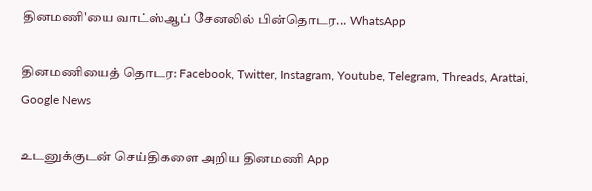தினமணி'யை வாட்ஸ்ஆப் சேனலில் பின்தொடர... WhatsApp

தினமணியைத் தொடர: Facebook, Twitter, Instagram, Youtube, Telegram, Threads, Arattai, Google News

உடனுக்குடன் செய்திகளை அறிய தினமணி App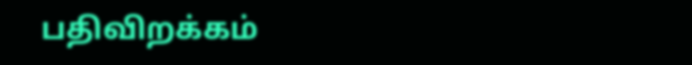பதிவிறக்கம்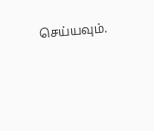செய்யவும்.